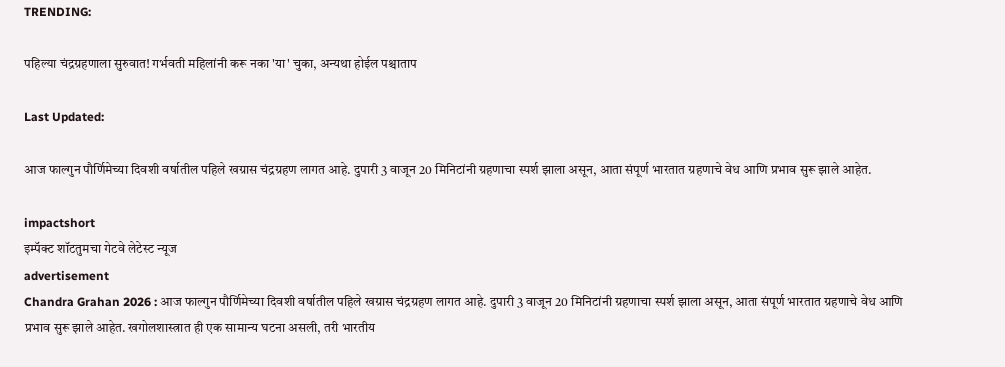TRENDING:

पहिल्या चंद्रग्रहणाला सुरुवात! गर्भवती महिलांनी करू नका 'या' चुका, अन्यथा होईल पश्चाताप

Last Updated:

आज फाल्गुन पौर्णिमेच्या दिवशी वर्षातील पहिले खग्रास चंद्रग्रहण लागत आहे. दुपारी 3 वाजून 20 मिनिटांनी ग्रहणाचा स्पर्श झाला असून, आता संपूर्ण भारतात ग्रहणाचे वेध आणि प्रभाव सुरू झाले आहेत.

impactshort
इम्पॅक्ट शॉटतुमचा गेटवे लेटेस्ट न्यूज
advertisement
Chandra Grahan 2026 : आज फाल्गुन पौर्णिमेच्या दिवशी वर्षातील पहिले खग्रास चंद्रग्रहण लागत आहे. दुपारी 3 वाजून 20 मिनिटांनी ग्रहणाचा स्पर्श झाला असून, आता संपूर्ण भारतात ग्रहणाचे वेध आणि प्रभाव सुरू झाले आहेत. खगोलशास्त्रात ही एक सामान्य घटना असली, तरी भारतीय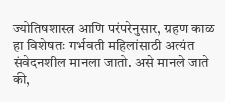ज्योतिषशास्त्र आणि परंपरेनुसार, ग्रहण काळ हा विशेषतः गर्भवती महिलांसाठी अत्यंत संवेदनशील मानला जातो. असे मानले जाते की,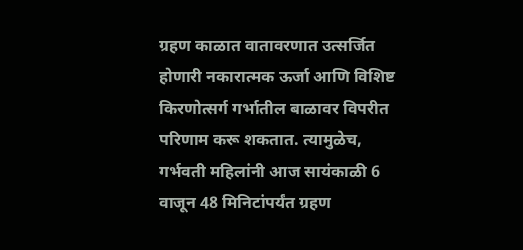ग्रहण काळात वातावरणात उत्सर्जित होणारी नकारात्मक ऊर्जा आणि विशिष्ट किरणोत्सर्ग गर्भातील बाळावर विपरीत परिणाम करू शकतात. त्यामुळेच, गर्भवती महिलांनी आज सायंकाळी 6 वाजून 48 मिनिटांपर्यंत ग्रहण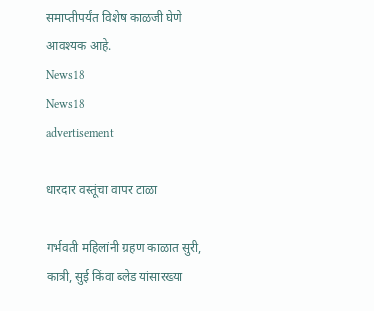समाप्तीपर्यंत विशेष काळजी घेणे आवश्यक आहे.
News18
News18
advertisement

धारदार वस्तूंचा वापर टाळा

गर्भवती महिलांनी ग्रहण काळात सुरी, कात्री, सुई किंवा ब्लेड यांसारख्या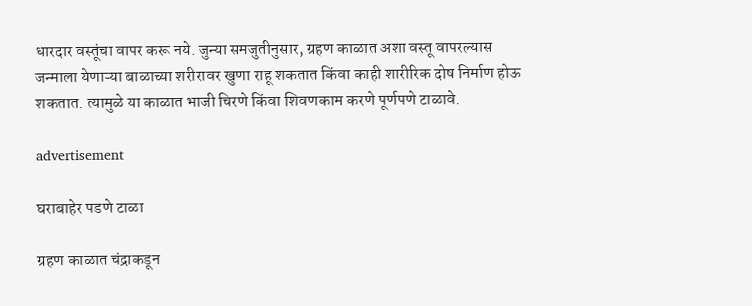धारदार वस्तूंचा वापर करू नये. जुन्या समजुतीनुसार, ग्रहण काळात अशा वस्तू वापरल्यास जन्माला येणाऱ्या बाळाच्या शरीरावर खुणा राहू शकतात किंवा काही शारीरिक दोष निर्माण होऊ शकतात. त्यामुळे या काळात भाजी चिरणे किंवा शिवणकाम करणे पूर्णपणे टाळावे.

advertisement

घराबाहेर पडणे टाळा

ग्रहण काळात चंद्राकडून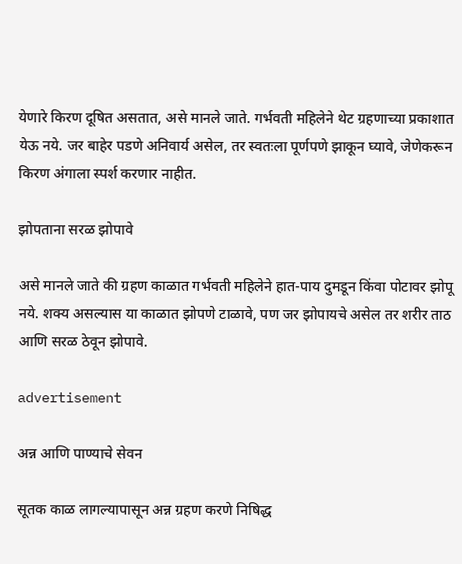येणारे किरण दूषित असतात, असे मानले जाते. गर्भवती महिलेने थेट ग्रहणाच्या प्रकाशात येऊ नये. जर बाहेर पडणे अनिवार्य असेल, तर स्वतःला पूर्णपणे झाकून घ्यावे, जेणेकरून किरण अंगाला स्पर्श करणार नाहीत.

झोपताना सरळ झोपावे

असे मानले जाते की ग्रहण काळात गर्भवती महिलेने हात-पाय दुमडून किंवा पोटावर झोपू नये. शक्य असल्यास या काळात झोपणे टाळावे, पण जर झोपायचे असेल तर शरीर ताठ आणि सरळ ठेवून झोपावे.

advertisement

अन्न आणि पाण्याचे सेवन

सूतक काळ लागल्यापासून अन्न ग्रहण करणे निषिद्ध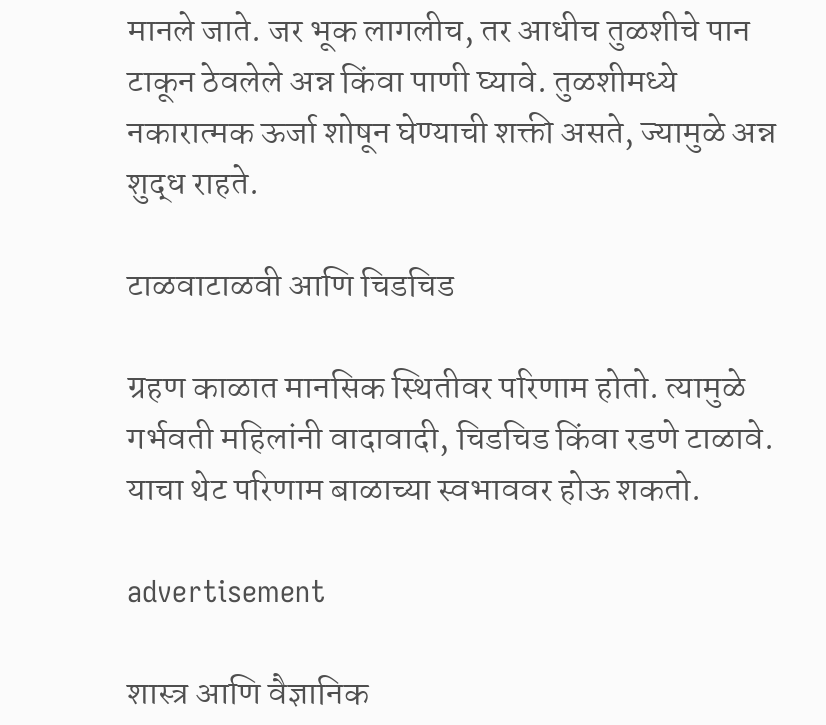मानले जाते. जर भूक लागलीच, तर आधीच तुळशीचे पान टाकून ठेवलेले अन्न किंवा पाणी घ्यावे. तुळशीमध्ये नकारात्मक ऊर्जा शोषून घेण्याची शक्ती असते, ज्यामुळे अन्न शुद्ध राहते.

टाळवाटाळवी आणि चिडचिड

ग्रहण काळात मानसिक स्थितीवर परिणाम होतो. त्यामुळे गर्भवती महिलांनी वादावादी, चिडचिड किंवा रडणे टाळावे. याचा थेट परिणाम बाळाच्या स्वभाववर होऊ शकतो.

advertisement

शास्त्र आणि वैज्ञानिक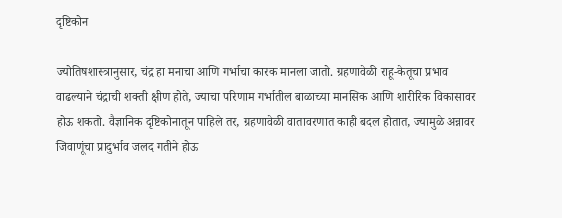दृष्टिकोन

ज्योतिषशास्त्रानुसार, चंद्र हा मनाचा आणि गर्भाचा कारक मानला जातो. ग्रहणावेळी राहू-केतूचा प्रभाव वाढल्याने चंद्राची शक्ती क्षीण होते, ज्याचा परिणाम गर्भातील बाळाच्या मानसिक आणि शारीरिक विकासावर होऊ शकतो. वैज्ञानिक दृष्टिकोनातून पाहिले तर, ग्रहणावेळी वातावरणात काही बदल होतात, ज्यामुळे अन्नावर जिवाणूंचा प्रादुर्भाव जलद गतीने होऊ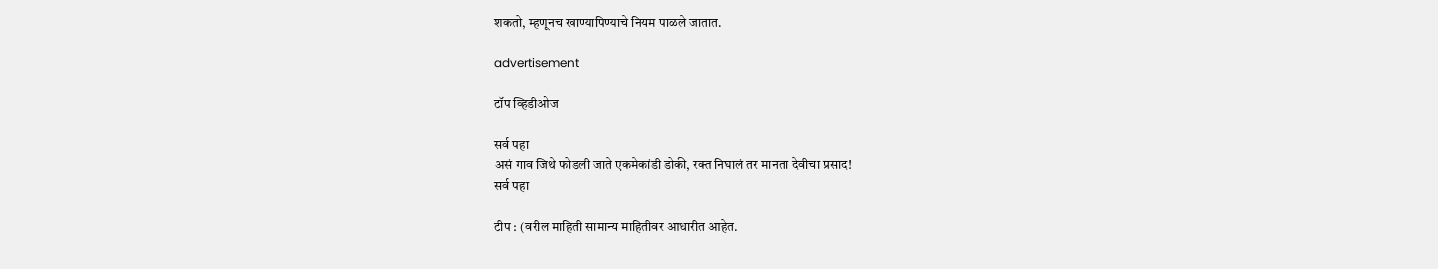शकतो, म्हणूनच खाण्यापिण्याचे नियम पाळले जातात.

advertisement

टॉप व्हिडीओज

सर्व पहा
असं गाव जिथे फोडली जाते एकमेकांडी डोकी, रक्त निघालं तर मानता देवीचा प्रसाद!
सर्व पहा

टीप : (वरील माहिती सामान्य माहितीवर आधारीत आहेत.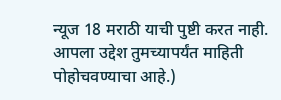न्यूज 18 मराठी याची पुष्टी करत नाही. आपला उद्देश तुमच्यापर्यंत माहिती पोहोचवण्याचा आहे.)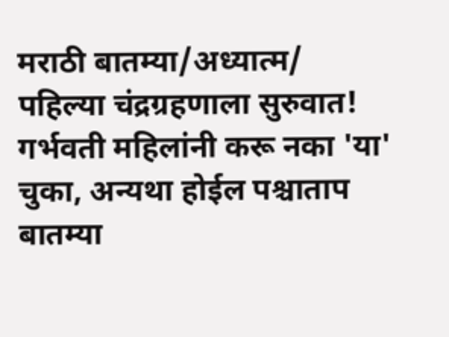मराठी बातम्या/अध्यात्म/
पहिल्या चंद्रग्रहणाला सुरुवात! गर्भवती महिलांनी करू नका 'या' चुका, अन्यथा होईल पश्चाताप
बातम्या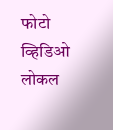फोटो
व्हिडिओ
लोकल